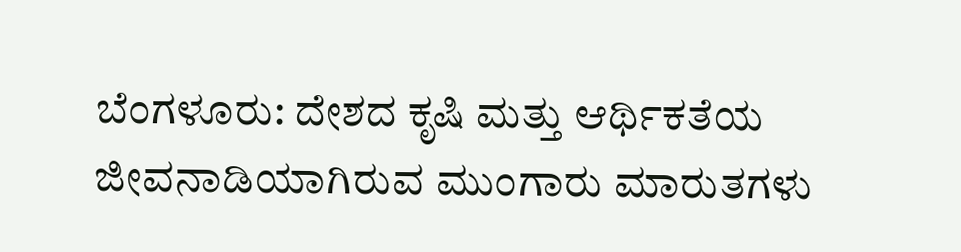ಬೆಂಗಳೂರು: ದೇಶದ ಕೃಷಿ ಮತ್ತು ಆರ್ಥಿಕತೆಯ ಜೀವನಾಡಿಯಾಗಿರುವ ಮುಂಗಾರು ಮಾರುತಗಳು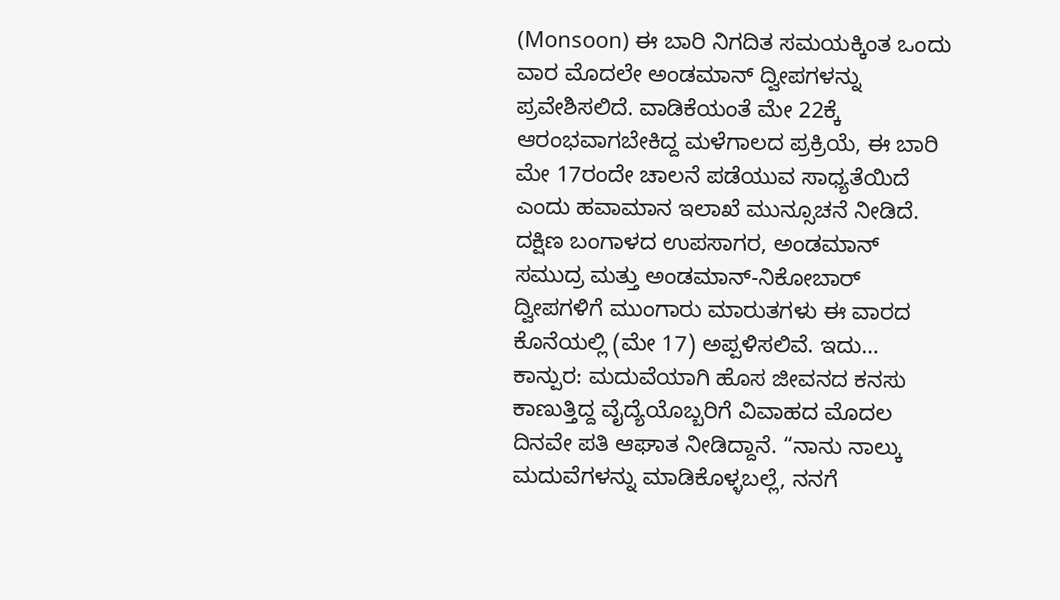(Monsoon) ಈ ಬಾರಿ ನಿಗದಿತ ಸಮಯಕ್ಕಿಂತ ಒಂದು ವಾರ ಮೊದಲೇ ಅಂಡಮಾನ್ ದ್ವೀಪಗಳನ್ನು ಪ್ರವೇಶಿಸಲಿದೆ. ವಾಡಿಕೆಯಂತೆ ಮೇ 22ಕ್ಕೆ ಆರಂಭವಾಗಬೇಕಿದ್ದ ಮಳೆಗಾಲದ ಪ್ರಕ್ರಿಯೆ, ಈ ಬಾರಿ ಮೇ 17ರಂದೇ ಚಾಲನೆ ಪಡೆಯುವ ಸಾಧ್ಯತೆಯಿದೆ ಎಂದು ಹವಾಮಾನ ಇಲಾಖೆ ಮುನ್ಸೂಚನೆ ನೀಡಿದೆ. ದಕ್ಷಿಣ ಬಂಗಾಳದ ಉಪಸಾಗರ, ಅಂಡಮಾನ್ ಸಮುದ್ರ ಮತ್ತು ಅಂಡಮಾನ್-ನಿಕೋಬಾರ್ ದ್ವೀಪಗಳಿಗೆ ಮುಂಗಾರು ಮಾರುತಗಳು ಈ ವಾರದ ಕೊನೆಯಲ್ಲಿ (ಮೇ 17) ಅಪ್ಪಳಿಸಲಿವೆ. ಇದು…
ಕಾನ್ಪುರ: ಮದುವೆಯಾಗಿ ಹೊಸ ಜೀವನದ ಕನಸು ಕಾಣುತ್ತಿದ್ದ ವೈದ್ಯೆಯೊಬ್ಬರಿಗೆ ವಿವಾಹದ ಮೊದಲ ದಿನವೇ ಪತಿ ಆಘಾತ ನೀಡಿದ್ದಾನೆ. “ನಾನು ನಾಲ್ಕು ಮದುವೆಗಳನ್ನು ಮಾಡಿಕೊಳ್ಳಬಲ್ಲೆ, ನನಗೆ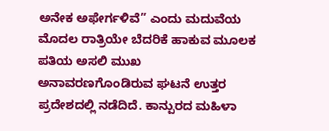ಅನೇಕ ಅಫೇರ್ಗಳಿವೆ” ಎಂದು ಮದುವೆಯ ಮೊದಲ ರಾತ್ರಿಯೇ ಬೆದರಿಕೆ ಹಾಕುವ ಮೂಲಕ ಪತಿಯ ಅಸಲಿ ಮುಖ ಅನಾವರಣಗೊಂಡಿರುವ ಘಟನೆ ಉತ್ತರ ಪ್ರದೇಶದಲ್ಲಿ ನಡೆದಿದೆ. ಕಾನ್ಪುರದ ಮಹಿಳಾ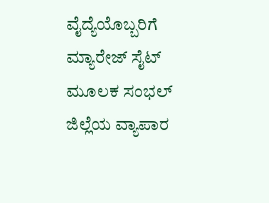ವೈದ್ಯೆಯೊಬ್ಬರಿಗೆ ಮ್ಯಾರೇಜ್ ಸೈಟ್ ಮೂಲಕ ಸಂಭಲ್ ಜಿಲ್ಲೆಯ ವ್ಯಾಪಾರ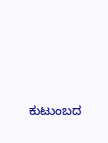ಕುಟುಂಬದ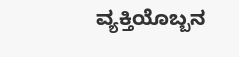ವ್ಯಕ್ತಿಯೊಬ್ಬನ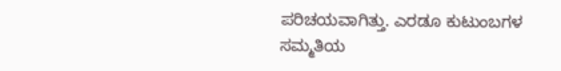ಪರಿಚಯವಾಗಿತ್ತು. ಎರಡೂ ಕುಟುಂಬಗಳ ಸಮ್ಮತಿಯ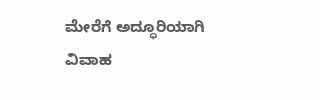ಮೇರೆಗೆ ಅದ್ಧೂರಿಯಾಗಿ ವಿವಾಹ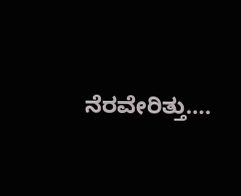ನೆರವೇರಿತ್ತು….